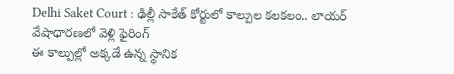Delhi Saket Court : ఢిల్లీ సాకేత్ కోర్టులో కాల్పుల కలకలం.. లాయర్ వేషాధారణలో వెళ్లి ఫైరింగ్
ఈ కాల్పుల్లో అక్కడే ఉన్న స్థానిక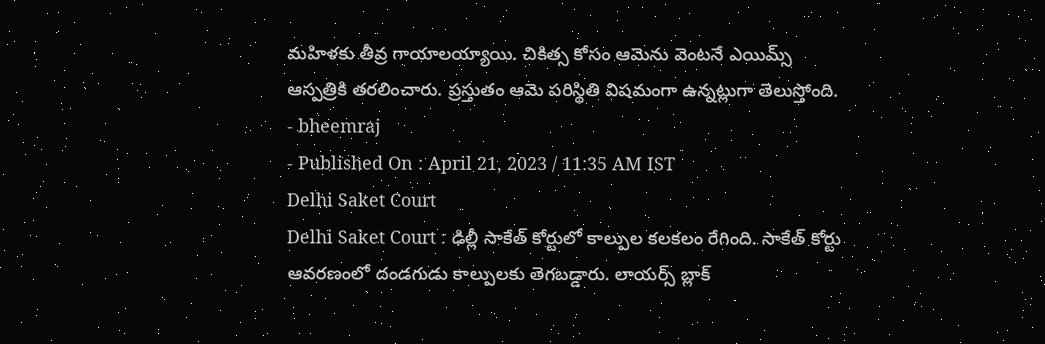మహిళకు తీవ్ర గాయాలయ్యాయి. చికిత్స కోసం ఆమెను వెంటనే ఎయిమ్స్ ఆస్పత్రికి తరలించారు. ప్రస్తుతం ఆమె పరిస్థితి విషమంగా ఉన్నట్లుగా తెలుస్తోంది.
- bheemraj
- Published On : April 21, 2023 / 11:35 AM IST
Delhi Saket Court
Delhi Saket Court : ఢిల్లీ సాకేత్ కోర్టులో కాల్పుల కలకలం రేగింది. సాకేత్ కోర్టు ఆవరణంలో దండగుడు కాల్పులకు తెగబడ్డారు. లాయర్స్ బ్లాక్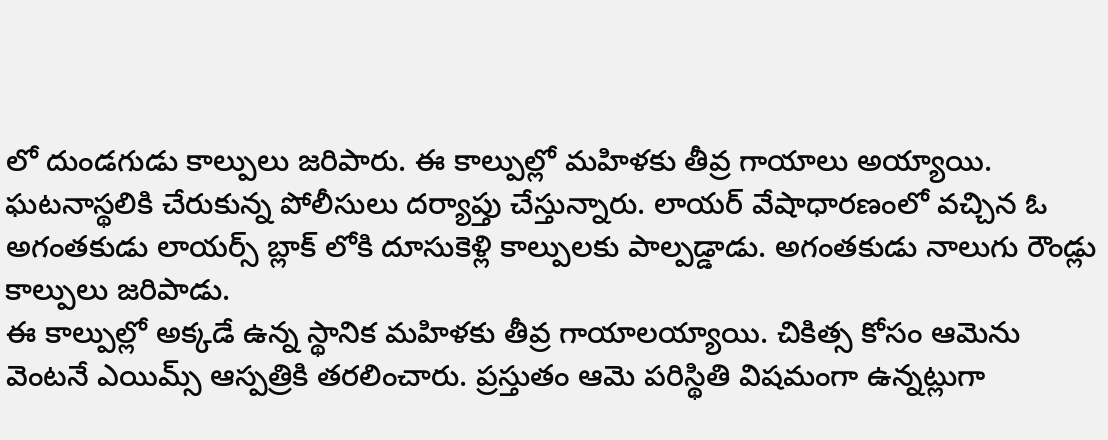లో దుండగుడు కాల్పులు జరిపారు. ఈ కాల్పుల్లో మహిళకు తీవ్ర గాయాలు అయ్యాయి. ఘటనాస్థలికి చేరుకున్న పోలీసులు దర్యాప్తు చేస్తున్నారు. లాయర్ వేషాధారణంలో వచ్చిన ఓ అగంతకుడు లాయర్స్ బ్లాక్ లోకి దూసుకెళ్లి కాల్పులకు పాల్పడ్డాడు. అగంతకుడు నాలుగు రౌండ్లు కాల్పులు జరిపాడు.
ఈ కాల్పుల్లో అక్కడే ఉన్న స్థానిక మహిళకు తీవ్ర గాయాలయ్యాయి. చికిత్స కోసం ఆమెను వెంటనే ఎయిమ్స్ ఆస్పత్రికి తరలించారు. ప్రస్తుతం ఆమె పరిస్థితి విషమంగా ఉన్నట్లుగా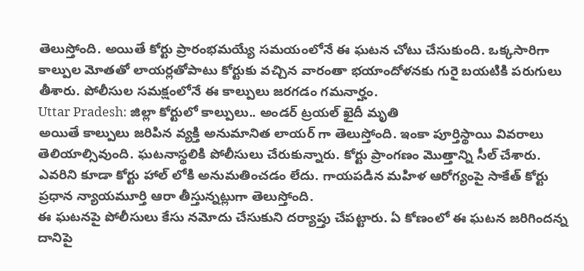తెలుస్తోంది. అయితే కోర్టు ప్రారంభమయ్యే సమయంలోనే ఈ ఘటన చోటు చేసుకుంది. ఒక్కసారిగా కాల్పుల మోతతో లాయర్లతోపాటు కోర్టుకు వచ్చిన వారంతా భయాందోళనకు గురై బయటికి పరుగులు తీశారు. పోలీసుల సమక్షంలోనే ఈ కాల్పులు జరగడం గమనార్హం.
Uttar Pradesh: జిల్లా కోర్టులో కాల్పులు.. అండర్ ట్రయల్ ఖైదీ మృతి
అయితే కాల్పులు జరిపిన వ్యక్తి అనుమానిత లాయర్ గా తెలుస్తోంది. ఇంకా పూర్తిస్థాయి వివరాలు తెలియాల్సివుంది. ఘటనాస్థలికి పోలీసులు చేరుకున్నారు. కోర్టు ప్రాంగణం మొత్తాన్ని సీల్ చేశారు. ఎవరిని కూడా కోర్టు హాల్ లోకి అనుమతించడం లేదు. గాయపడిన మహిళ ఆరోగ్యంపై సాకేత్ కోర్టు ప్రధాన న్యాయమూర్తి ఆరా తీస్తున్నట్లుగా తెలుస్తోంది.
ఈ ఘటనపై పోలీసులు కేసు నమోదు చేసుకుని దర్యాప్తు చేపట్టారు. ఏ కోణంలో ఈ ఘటన జరిగిందన్న దానిపై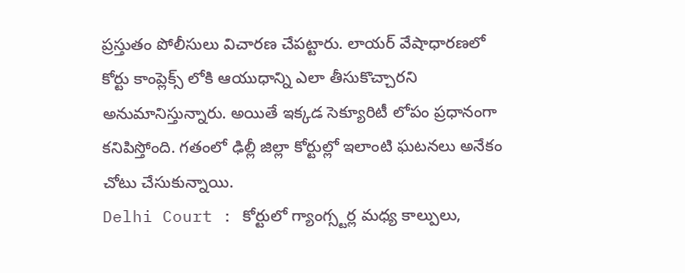ప్రస్తుతం పోలీసులు విచారణ చేపట్టారు. లాయర్ వేషాధారణలో కోర్టు కాంప్లెక్స్ లోకి ఆయుధాన్ని ఎలా తీసుకొచ్చారని అనుమానిస్తున్నారు. అయితే ఇక్కడ సెక్యూరిటీ లోపం ప్రధానంగా కనిపిస్తోంది. గతంలో ఢిల్లీ జిల్లా కోర్టుల్లో ఇలాంటి ఘటనలు అనేకం చోటు చేసుకున్నాయి.
Delhi Court : కోర్టులో గ్యాంగ్స్టర్ల మధ్య కాల్పులు,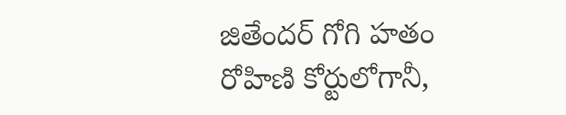జితేందర్ గోగి హతం
రోహిణి కోర్టులోగానీ,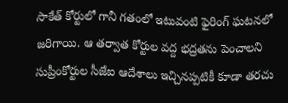సాకేత్ కోర్టులో గానీ గతంలో ఇటువంటి ఫైరింగ్ ఘటనలో జరిగాయి. ఆ తర్వాత కోర్టుల వద్ద భద్రతను పెంచాలని సుప్రీంకోర్టుల సీజేఐ ఆదేశాలు ఇచ్చినప్పటికీ కూడా తరచు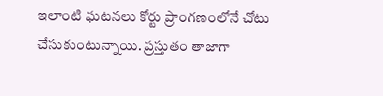ఇలాంటి ఘటనలు కోర్టు ప్రాంగణంలోనే చోటు చేసుకుంటున్నాయి. ప్రస్తుతం తాజాగా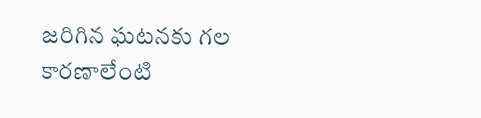జరిగిన ఘటనకు గల కారణాలేంటి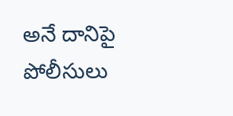అనే దానిపై పోలీసులు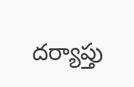దర్యాప్తు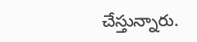చేస్తున్నారు.